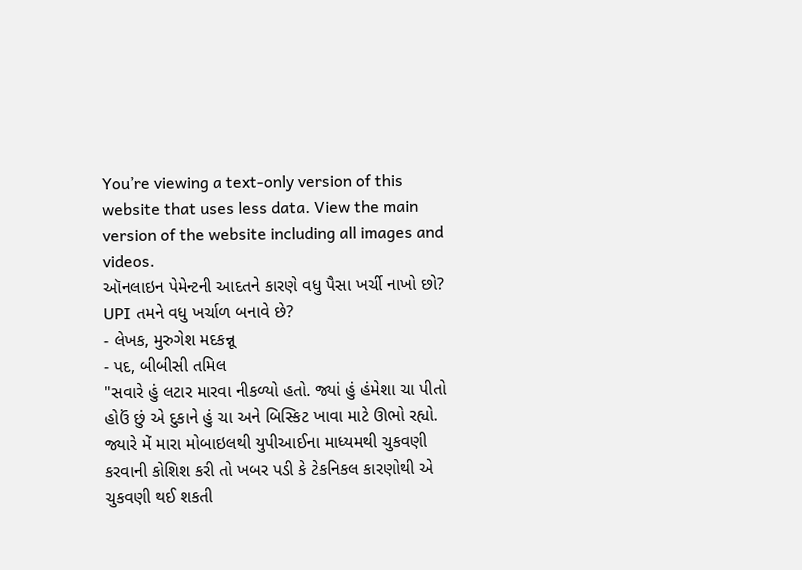You’re viewing a text-only version of this website that uses less data. View the main version of the website including all images and videos.
ઑનલાઇન પેમેન્ટની આદતને કારણે વધુ પૈસા ખર્ચી નાખો છો? UPI તમને વધુ ખર્ચાળ બનાવે છે?
- લેખક, મુરુગેશ મદકન્નૂ
- પદ, બીબીસી તમિલ
"સવારે હું લટાર મારવા નીકળ્યો હતો. જ્યાં હું હંમેશા ચા પીતો હોઉં છું એ દુકાને હું ચા અને બિસ્કિટ ખાવા માટે ઊભો રહ્યો. જ્યારે મેં મારા મોબાઇલથી યુપીઆઈના માધ્યમથી ચુકવણી કરવાની કોશિશ કરી તો ખબર પડી કે ટેકનિકલ કારણોથી એ ચુકવણી થઈ શકતી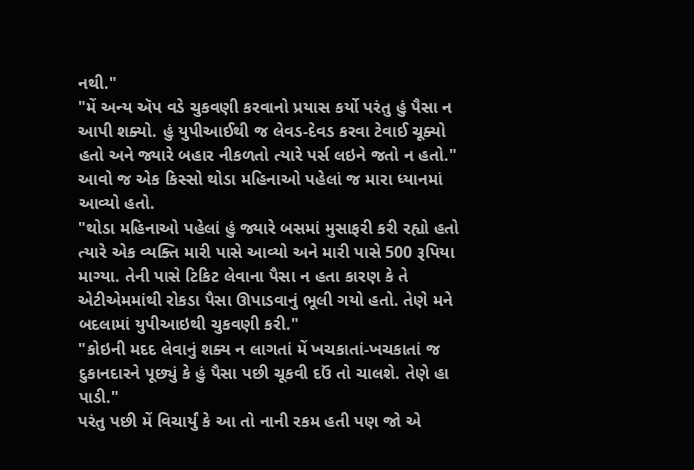નથી."
"મેં અન્ય ઍપ વડે ચુકવણી કરવાનો પ્રયાસ કર્યો પરંતુ હું પૈસા ન આપી શક્યો. હું યુપીઆઈથી જ લેવડ-દેવડ કરવા ટેવાઈ ચૂક્યો હતો અને જ્યારે બહાર નીકળતો ત્યારે પર્સ લઇને જતો ન હતો."
આવો જ એક કિસ્સો થોડા મહિનાઓ પહેલાં જ મારા ધ્યાનમાં આવ્યો હતો.
"થોડા મહિનાઓ પહેલાં હું જ્યારે બસમાં મુસાફરી કરી રહ્યો હતો ત્યારે એક વ્યક્તિ મારી પાસે આવ્યો અને મારી પાસે 500 રૂપિયા માગ્યા. તેની પાસે ટિકિટ લેવાના પૈસા ન હતા કારણ કે તે એટીએમમાંથી રોકડા પૈસા ઊપાડવાનું ભૂલી ગયો હતો. તેણે મને બદલામાં યુપીઆઇથી ચુકવણી કરી."
"કોઇની મદદ લેવાનું શક્ય ન લાગતાં મેં ખચકાતાં-ખચકાતાં જ દુકાનદારને પૂછ્યું કે હું પૈસા પછી ચૂકવી દઉં તો ચાલશે. તેણે હા પાડી."
પરંતુ પછી મેં વિચાર્યું કે આ તો નાની રકમ હતી પણ જો એ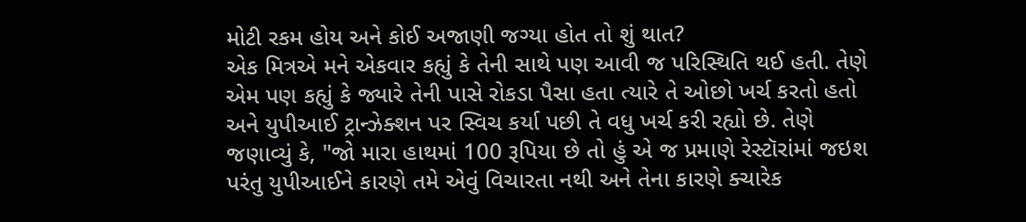મોટી રકમ હોય અને કોઈ અજાણી જગ્યા હોત તો શું થાત?
એક મિત્રએ મને એકવાર કહ્યું કે તેની સાથે પણ આવી જ પરિસ્થિતિ થઈ હતી. તેણે એમ પણ કહ્યું કે જ્યારે તેની પાસે રોકડા પૈસા હતા ત્યારે તે ઓછો ખર્ચ કરતો હતો અને યુપીઆઈ ટ્રાન્ઝેક્શન પર સ્વિચ કર્યા પછી તે વધુ ખર્ચ કરી રહ્યો છે. તેણે જણાવ્યું કે, "જો મારા હાથમાં 100 રૂપિયા છે તો હું એ જ પ્રમાણે રેસ્ટૉરાંમાં જઇશ પરંતુ યુપીઆઈને કારણે તમે એવું વિચારતા નથી અને તેના કારણે ક્ચારેક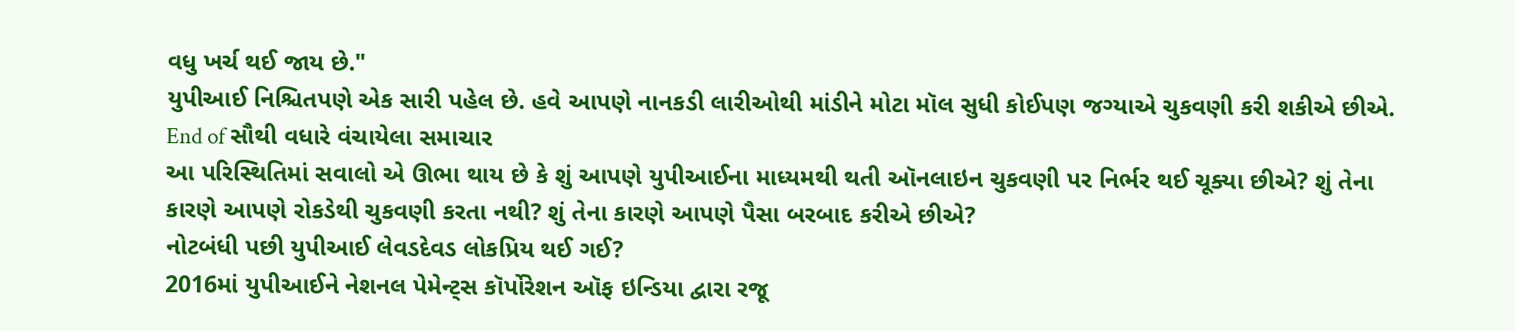વધુ ખર્ચ થઈ જાય છે."
યુપીઆઈ નિશ્ચિતપણે એક સારી પહેલ છે. હવે આપણે નાનકડી લારીઓથી માંડીને મોટા મૉલ સુધી કોઈપણ જગ્યાએ ચુકવણી કરી શકીએ છીએ.
End of સૌથી વધારે વંચાયેલા સમાચાર
આ પરિસ્થિતિમાં સવાલો એ ઊભા થાય છે કે શું આપણે યુપીઆઈના માધ્યમથી થતી ઑનલાઇન ચુકવણી પર નિર્ભર થઈ ચૂક્યા છીએ? શું તેના કારણે આપણે રોકડેથી ચુકવણી કરતા નથી? શું તેના કારણે આપણે પૈસા બરબાદ કરીએ છીએ?
નોટબંધી પછી યુપીઆઈ લેવડદેવડ લોકપ્રિય થઈ ગઈ?
2016માં યુપીઆઈને નેશનલ પેમેન્ટ્સ કૉર્પોરેશન ઑફ ઇન્ડિયા દ્વારા રજૂ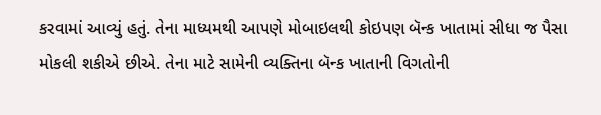કરવામાં આવ્યું હતું. તેના માધ્યમથી આપણે મોબાઇલથી કોઇપણ બૅન્ક ખાતામાં સીધા જ પૈસા મોકલી શકીએ છીએ. તેના માટે સામેની વ્યક્તિના બૅન્ક ખાતાની વિગતોની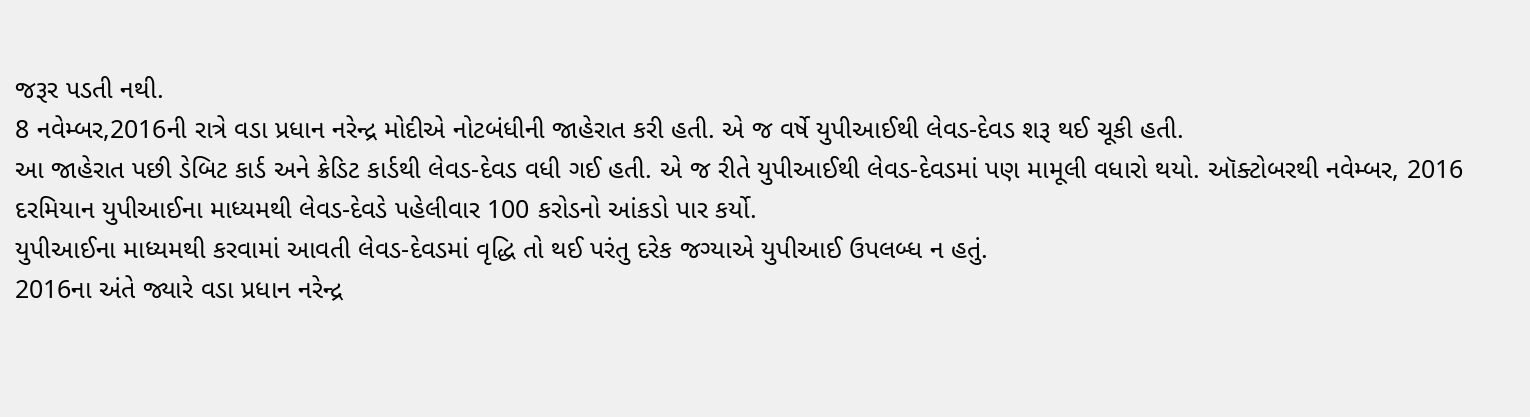જરૂર પડતી નથી.
8 નવેમ્બર,2016ની રાત્રે વડા પ્રધાન નરેન્દ્ર મોદીએ નોટબંધીની જાહેરાત કરી હતી. એ જ વર્ષે યુપીઆઈથી લેવડ-દેવડ શરૂ થઈ ચૂકી હતી.
આ જાહેરાત પછી ડેબિટ કાર્ડ અને ક્રેડિટ કાર્ડથી લેવડ-દેવડ વધી ગઈ હતી. એ જ રીતે યુપીઆઈથી લેવડ-દેવડમાં પણ મામૂલી વધારો થયો. ઑક્ટોબરથી નવેમ્બર, 2016 દરમિયાન યુપીઆઈના માધ્યમથી લેવડ-દેવડે પહેલીવાર 100 કરોડનો આંકડો પાર કર્યો.
યુપીઆઈના માધ્યમથી કરવામાં આવતી લેવડ-દેવડમાં વૃદ્ધિ તો થઈ પરંતુ દરેક જગ્યાએ યુપીઆઈ ઉપલબ્ધ ન હતું.
2016ના અંતે જ્યારે વડા પ્રધાન નરેન્દ્ર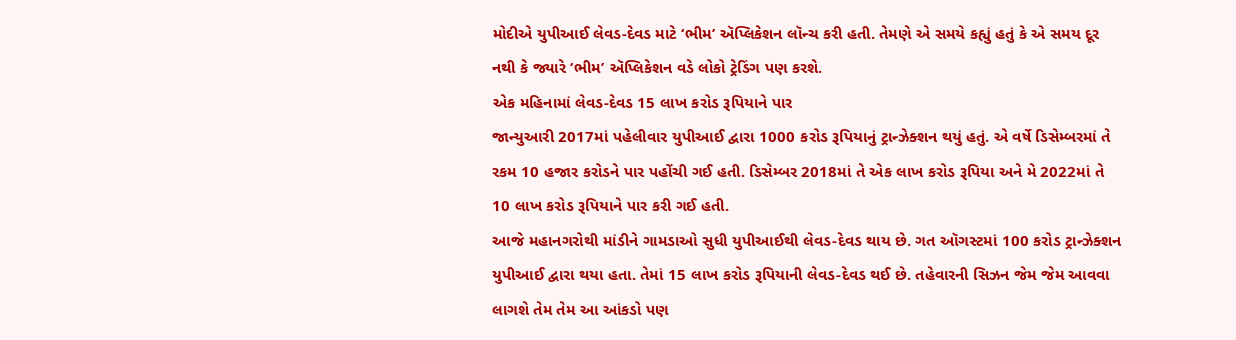મોદીએ યુપીઆઈ લેવડ-દેવડ માટે ‘ભીમ’ ઍપ્લિકેશન લૉન્ચ કરી હતી. તેમણે એ સમયે કહ્યું હતું કે એ સમય દૂર નથી કે જ્યારે ‘ભીમ’ ઍપ્લિકેશન વડે લોકો ટ્રેડિંગ પણ કરશે.
એક મહિનામાં લેવડ-દેવડ 15 લાખ કરોડ રૂપિયાને પાર
જાન્યુઆરી 2017માં પહેલીવાર યુપીઆઈ દ્વારા 1000 કરોડ રૂપિયાનું ટ્રાન્ઝેક્શન થયું હતું. એ વર્ષે ડિસેમ્બરમાં તે રકમ 10 હજાર કરોડને પાર પહોંચી ગઈ હતી. ડિસેમ્બર 2018માં તે એક લાખ કરોડ રૂપિયા અને મે 2022માં તે 10 લાખ કરોડ રૂપિયાને પાર કરી ગઈ હતી.
આજે મહાનગરોથી માંડીને ગામડાઓ સુધી યુપીઆઈથી લેવડ-દેવડ થાય છે. ગત ઑગસ્ટમાં 100 કરોડ ટ્રાન્ઝેક્શન યુપીઆઈ દ્વારા થયા હતા. તેમાં 15 લાખ કરોડ રૂપિયાની લેવડ-દેવડ થઈ છે. તહેવારની સિઝન જેમ જેમ આવવા લાગશે તેમ તેમ આ આંકડો પણ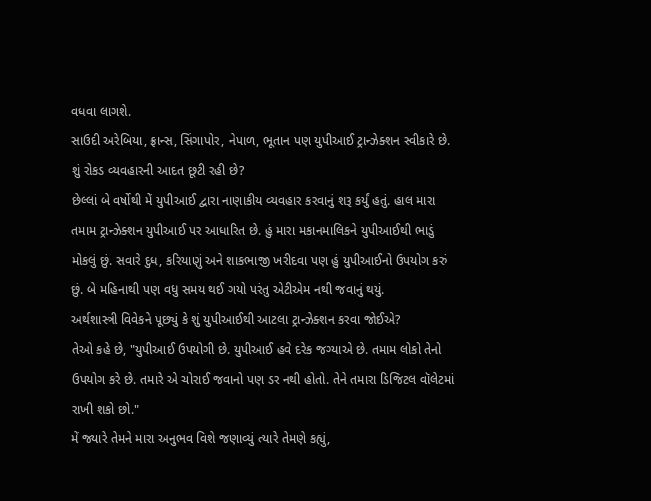વધવા લાગશે.
સાઉદી અરેબિયા, ફ્રાન્સ, સિંગાપોર, નેપાળ, ભૂતાન પણ યુપીઆઈ ટ્રાન્ઝેક્શન સ્વીકારે છે.
શું રોકડ વ્યવહારની આદત છૂટી રહી છે?
છેલ્લાં બે વર્ષોથી મેં યુપીઆઈ દ્વારા નાણાકીય વ્યવહાર કરવાનું શરૂ કર્યું હતું. હાલ મારા તમામ ટ્રાન્ઝેક્શન યુપીઆઈ પર આધારિત છે. હું મારા મકાનમાલિકને યુપીઆઈથી ભાડું મોકલું છું. સવારે દુધ, કરિયાણું અને શાકભાજી ખરીદવા પણ હું યુપીઆઈનો ઉપયોગ કરું છું. બે મહિનાથી પણ વધુ સમય થઈ ગયો પરંતુ એટીએમ નથી જવાનું થયું.
અર્થશાસ્ત્રી વિવેકને પૂછ્યું કે શું યુપીઆઈથી આટલા ટ્રાન્ઝેક્શન કરવા જોઈએ?
તેઓ કહે છે, "યુપીઆઈ ઉપયોગી છે. યુપીઆઈ હવે દરેક જગ્યાએ છે. તમામ લોકો તેનો ઉપયોગ કરે છે. તમારે એ ચોરાઈ જવાનો પણ ડર નથી હોતો. તેને તમારા ડિજિટલ વૉલેટમાં રાખી શકો છો."
મેં જ્યારે તેમને મારા અનુભવ વિશે જણાવ્યું ત્યારે તેમણે કહ્યું,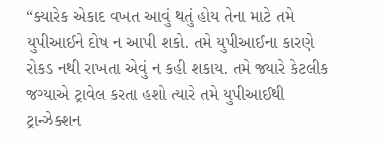“ક્યારેક એકાદ વખત આવું થતું હોય તેના માટે તમે યુપીઆઈને દોષ ન આપી શકો. તમે યુપીઆઈના કારણે રોકડ નથી રાખતા એવું ન કહી શકાય. તમે જ્યારે કેટલીક જગ્યાએ ટ્રાવેલ કરતા હશો ત્યારે તમે યુપીઆઈથી ટ્રાન્ઝેક્શન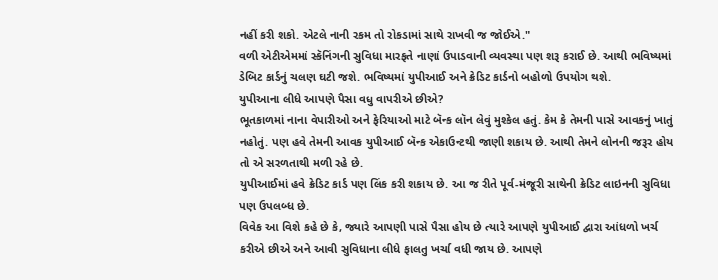નહીં કરી શકો. એટલે નાની રકમ તો રોકડામાં સાથે રાખવી જ જોઈએ."
વળી એટીએમમાં સ્કૅનિંગની સુવિધા મારફતે નાણાં ઉપાડવાની વ્યવસ્થા પણ શરૂ કરાઈ છે. આથી ભવિષ્યમાં ડેબિટ કાર્ડનું ચલણ ઘટી જશે. ભવિષ્યમાં યુપીઆઈ અને ક્રેડિટ કાર્ડનો બહોળો ઉપયોગ થશે.
યુપીઆના લીધે આપણે પૈસા વધુ વાપરીએ છીએ?
ભૂતકાળમાં નાના વેપારીઓ અને ફેરિયાઓ માટે બૅન્ક લૉન લેવું મુશ્કેલ હતું. કેમ કે તેમની પાસે આવકનું ખાતું નહોતું. પણ હવે તેમની આવક યુપીઆઈ બૅન્ક એકાઉન્ટથી જાણી શકાય છે. આથી તેમને લોનની જરૂર હોય તો એ સરળતાથી મળી રહે છે.
યુપીઆઈમાં હવે ક્રેડિટ કાર્ડ પણ લિંક કરી શકાય છે. આ જ રીતે પૂર્વ-મંજૂરી સાથેની ક્રેડિટ લાઇનની સુવિધા પણ ઉપલબ્ધ છે.
વિવેક આ વિશે કહે છે કે, જ્યારે આપણી પાસે પૈસા હોય છે ત્યારે આપણે યુપીઆઈ દ્વારા આંધળો ખર્ચ કરીએ છીએ અને આવી સુવિધાના લીધે ફાલતુ ખર્ચા વધી જાય છે. આપણે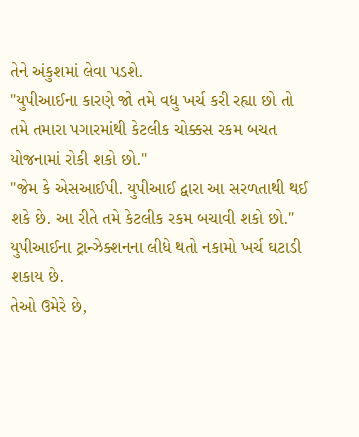તેને અંકુશમાં લેવા પડશે.
"યુપીઆઈના કારણે જો તમે વધુ ખર્ચ કરી રહ્યા છો તો તમે તમારા પગારમાંથી કેટલીક ચોક્કસ રકમ બચત યોજનામાં રોકી શકો છો."
"જેમ કે એસઆઈપી. યુપીઆઈ દ્વારા આ સરળતાથી થઈ શકે છે. આ રીતે તમે કેટલીક રકમ બચાવી શકો છો."
યુપીઆઈના ટ્રાન્ઝેક્શનના લીધે થતો નકામો ખર્ચ ઘટાડી શકાય છે.
તેઓ ઉમેરે છે,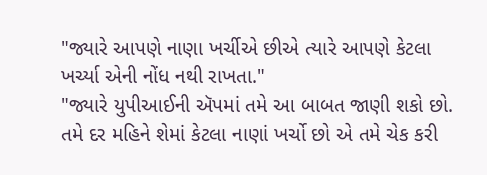"જ્યારે આપણે નાણા ખર્ચીએ છીએ ત્યારે આપણે કેટલા ખર્ચ્યા એની નોંધ નથી રાખતા."
"જ્યારે યુપીઆઈની ઍપમાં તમે આ બાબત જાણી શકો છો. તમે દર મહિને શેમાં કેટલા નાણાં ખર્ચો છો એ તમે ચેક કરી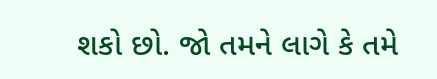શકો છો. જો તમને લાગે કે તમે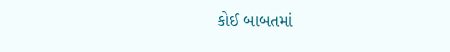કોઈ બાબતમાં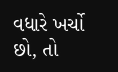વધારે ખર્ચો છો, તો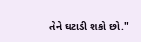તેને ઘટાડી શકો છો."